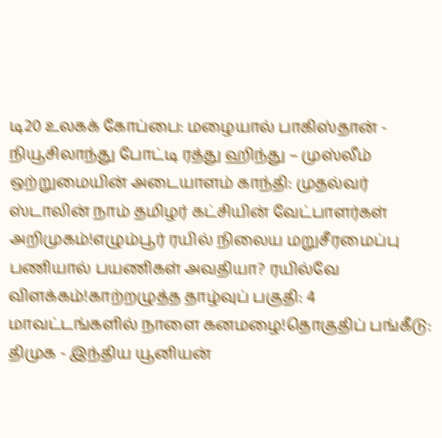டி20 உலகக் கோப்பை: மழையால் பாகிஸ்தான் - நியூசிலாந்து போட்டி ரத்து ஹிந்து – முஸ்லீம் ஒற்றுமையின் அடையாளம் காந்தி: முதல்வர் ஸ்டாலின் நாம் தமிழர் கட்சியின் வேட்பாளர்கள் அறிமுகம்!எழும்பூர் ரயில் நிலைய மறுசீரமைப்பு பணியால் பயணிகள் அவதியா? ரயில்வே விளக்கம்!காற்றழுத்த தாழ்வுப் பகுதி: 4 மாவட்டங்களில் நாளை கனமழை!தொகுதிப் பங்கீடு: திமுக - இந்திய யூனியன்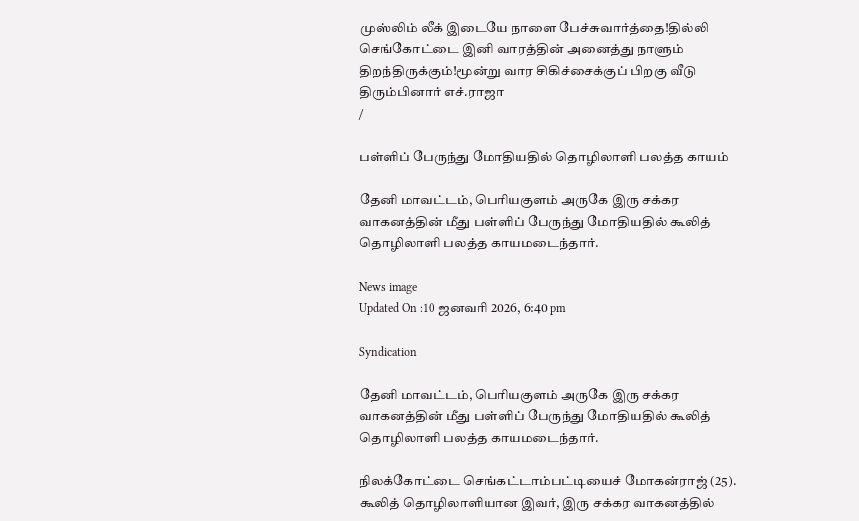முஸ்லிம் லீக் இடையே நாளை பேச்சுவார்த்தை!தில்லி செங்கோட்டை இனி வாரத்தின் அனைத்து நாளும் திறந்திருக்கும்!மூன்று வார சிகிச்சைக்குப் பிறகு வீடு திரும்பினார் எச்.ராஜா
/

பள்ளிப் பேருந்து மோதியதில் தொழிலாளி பலத்த காயம்

தேனி மாவட்டம், பெரியகுளம் அருகே இரு சக்கர வாகனத்தின் மீது பள்ளிப் பேருந்து மோதியதில் கூலித் தொழிலாளி பலத்த காயமடைந்தார்.

News image
Updated On :10 ஜனவரி 2026, 6:40 pm

Syndication

தேனி மாவட்டம், பெரியகுளம் அருகே இரு சக்கர வாகனத்தின் மீது பள்ளிப் பேருந்து மோதியதில் கூலித் தொழிலாளி பலத்த காயமடைந்தார்.

நிலக்கோட்டை செங்கட்டாம்பட்டியைச் மோகன்ராஜ் (25). கூலித் தொழிலாளியான இவர், இரு சக்கர வாகனத்தில்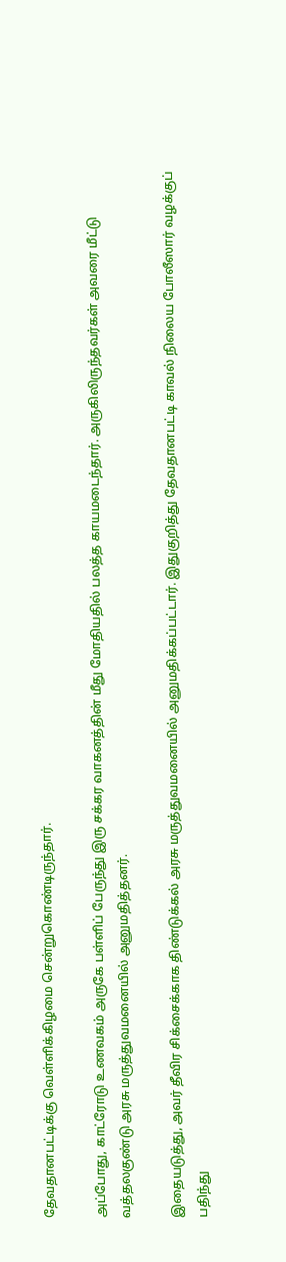தேவதானபட்டிக்கு வெள்ளிக்கிழமை சென்றுகொண்டிருந்தார்.

அப்போது, காட்ரோடு உணவகம் அருகே பள்ளிப் பேருந்து இரு சக்கர வாகனத்தின் மீது மோதியதில் பலத்த காயமடைந்தார். அருகிலிருந்தவர்கள் அவரை மீட்டு வத்தலகுண்டு அரசு மருத்துவமனையில் அனுமதித்தனர்.

இதையடுத்து, அவர் தீவிர சிக்சைக்காக திண்டுக்கல் அரசு மருத்துவமனையில் அனுமதிக்கப்பட்டார். இதுகுறித்து தேவதானபட்டி காவல் நிலைய போலீஸார் வழக்குப் பதிந்து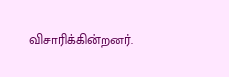விசாரிக்கின்றனர்.